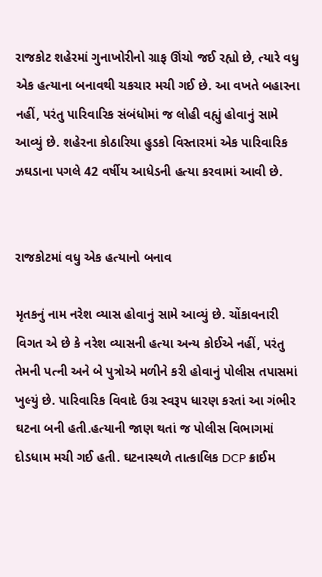રાજકોટ શહેરમાં ગુનાખોરીનો ગ્રાફ ઊંચો જઈ રહ્યો છે, ત્યારે વધુ એક હત્યાના બનાવથી ચકચાર મચી ગઈ છે. આ વખતે બહારના નહીં, પરંતુ પારિવારિક સંબંધોમાં જ લોહી વહ્યું હોવાનું સામે આવ્યું છે. શહેરના કોઠારિયા હુડકો વિસ્તારમાં એક પારિવારિક ઝઘડાના પગલે 42 વર્ષીય આધેડની હત્યા કરવામાં આવી છે.


રાજકોટમાં વધુ એક હત્યાનો બનાવ

મૃતકનું નામ નરેશ વ્યાસ હોવાનું સામે આવ્યું છે. ચોંકાવનારી વિગત એ છે કે નરેશ વ્યાસની હત્યા અન્ય કોઈએ નહીં, પરંતુ તેમની પત્ની અને બે પુત્રોએ મળીને કરી હોવાનું પોલીસ તપાસમાં ખુલ્યું છે. પારિવારિક વિવાદે ઉગ્ર સ્વરૂપ ધારણ કરતાં આ ગંભીર ઘટના બની હતી.હત્યાની જાણ થતાં જ પોલીસ વિભાગમાં દોડધામ મચી ગઈ હતી. ઘટનાસ્થળે તાત્કાલિક DCP ક્રાઈમ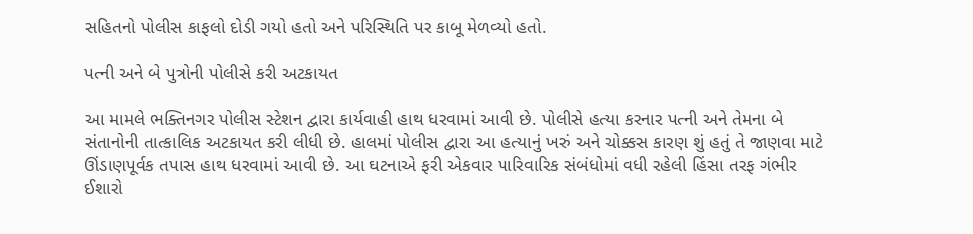સહિતનો પોલીસ કાફલો દોડી ગયો હતો અને પરિસ્થિતિ પર કાબૂ મેળવ્યો હતો.

પત્ની અને બે પુત્રોની પોલીસે કરી અટકાયત

આ મામલે ભક્તિનગર પોલીસ સ્ટેશન દ્વારા કાર્યવાહી હાથ ધરવામાં આવી છે. પોલીસે હત્યા કરનાર પત્ની અને તેમના બે સંતાનોની તાત્કાલિક અટકાયત કરી લીધી છે. હાલમાં પોલીસ દ્વારા આ હત્યાનું ખરું અને ચોક્કસ કારણ શું હતું તે જાણવા માટે ઊંડાણપૂર્વક તપાસ હાથ ધરવામાં આવી છે. આ ઘટનાએ ફરી એકવાર પારિવારિક સંબંધોમાં વધી રહેલી હિંસા તરફ ગંભીર ઈશારો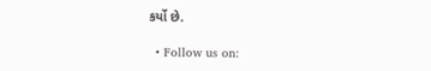કર્યો છે.

  • Follow us on: